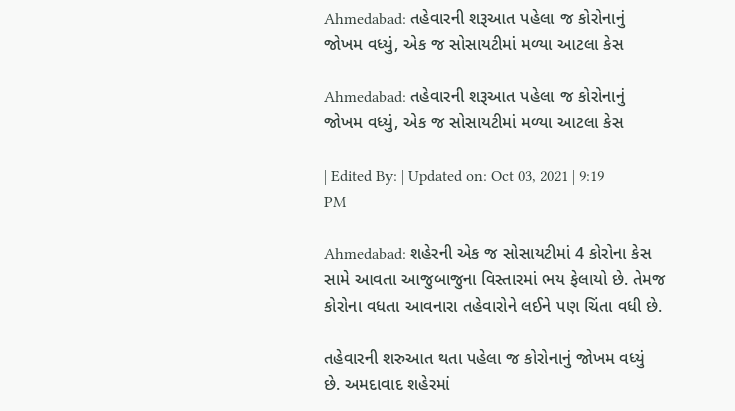Ahmedabad: તહેવારની શરૂઆત પહેલા જ કોરોનાનું જોખમ વધ્યું, એક જ સોસાયટીમાં મળ્યા આટલા કેસ

Ahmedabad: તહેવારની શરૂઆત પહેલા જ કોરોનાનું જોખમ વધ્યું, એક જ સોસાયટીમાં મળ્યા આટલા કેસ

| Edited By: | Updated on: Oct 03, 2021 | 9:19 PM

Ahmedabad: શહેરની એક જ સોસાયટીમાં 4 કોરોના કેસ સામે આવતા આજુબાજુના વિસ્તારમાં ભય ફેલાયો છે. તેમજ કોરોના વધતા આવનારા તહેવારોને લઈને પણ ચિંતા વધી છે.

તહેવારની શરુઆત થતા પહેલા જ કોરોનાનું જોખમ વધ્યું છે. અમદાવાદ શહેરમાં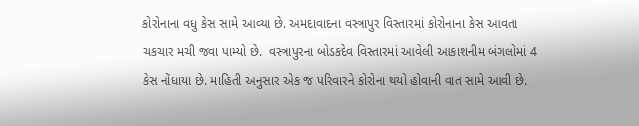કોરોનાના વધુ કેસ સામે આવ્યા છે. અમદાવાદના વસ્ત્રાપુર વિસ્તારમાં કોરોનાના કેસ આવતા ચકચાર મચી જવા પામ્યો છે.  વસ્ત્રાપુરના બોડકદેવ વિસ્તારમાં આવેલી આકાશનીમ બંગલોમાં 4 કેસ નોંધાયા છે. માહિતી અનુસાર એક જ પરિવારને કોરોના થયો હોવાની વાત સામે આવી છે.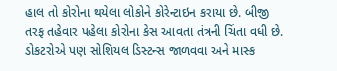હાલ તો કોરોના થયેલા લોકોને કોરેન્ટાઇન કરાયા છે. બીજી તરફ તહેવાર પહેલા કોરોના કેસ આવતા તંત્રની ચિંતા વધી છે. ડોકટરોએ પણ સોશિયલ ડિસ્ટન્સ જાળવવા અને માસ્ક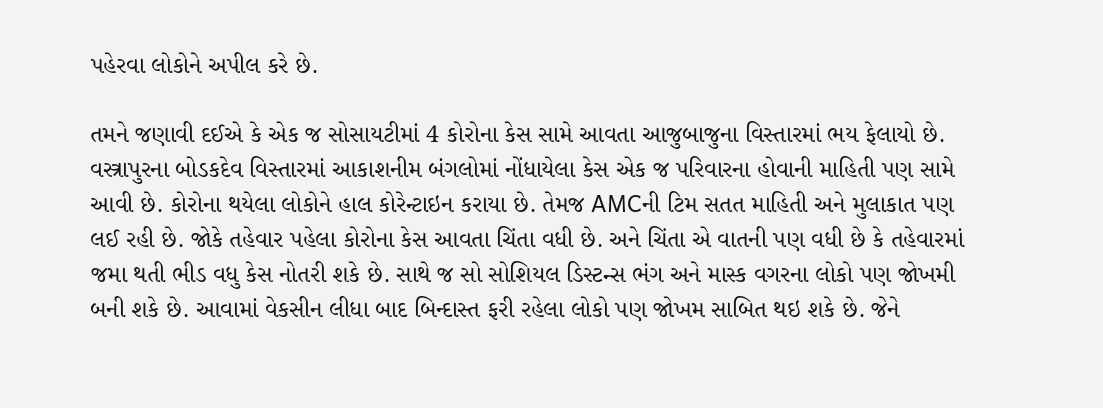પહેરવા લોકોને અપીલ કરે છે.

તમને જણાવી દઈએ કે એક જ સોસાયટીમાં 4 કોરોના કેસ સામે આવતા આજુબાજુના વિસ્તારમાં ભય ફેલાયો છે. વસ્ત્રાપુરના બોડકદેવ વિસ્તારમાં આકાશનીમ બંગલોમાં નોંધાયેલા કેસ એક જ પરિવારના હોવાની માહિતી પણ સામે આવી છે. કોરોના થયેલા લોકોને હાલ કોરેન્ટાઇન કરાયા છે. તેમજ AMCની ટિમ સતત માહિતી અને મુલાકાત પણ લઈ રહી છે. જોકે તહેવાર પહેલા કોરોના કેસ આવતા ચિંતા વધી છે. અને ચિંતા એ વાતની પણ વધી છે કે તહેવારમાં જમા થતી ભીડ વધુ કેસ નોતરી શકે છે. સાથે જ સો સોશિયલ ડિસ્ટન્સ ભંગ અને માસ્ક વગરના લોકો પણ જોખમી બની શકે છે. આવામાં વેકસીન લીધા બાદ બિન્દાસ્ત ફરી રહેલા લોકો પણ જોખમ સાબિત થઇ શકે છે. જેને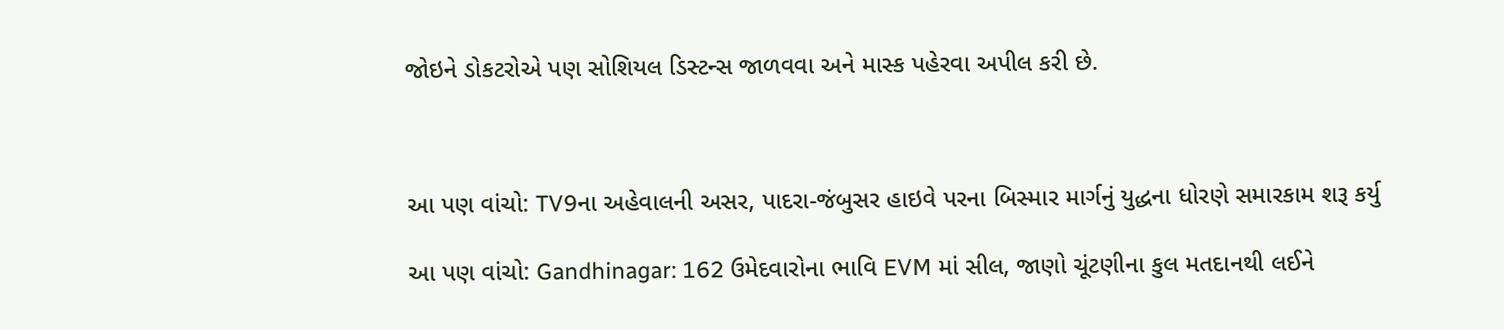જોઇને ડોકટરોએ પણ સોશિયલ ડિસ્ટન્સ જાળવવા અને માસ્ક પહેરવા અપીલ કરી છે.



આ પણ વાંચો: TV9ના અહેવાલની અસર, પાદરા-જંબુસર હાઇવે પરના બિસ્માર માર્ગનું યુદ્ધના ધોરણે સમારકામ શરૂ કર્યુ

આ પણ વાંચો: Gandhinagar: 162 ઉમેદવારોના ભાવિ EVM માં સીલ, જાણો ચૂંટણીના કુલ મતદાનથી લઈને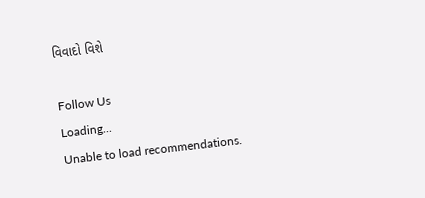વિવાદો વિશે

Follow Us
Loading...
Unable to load recommendations.